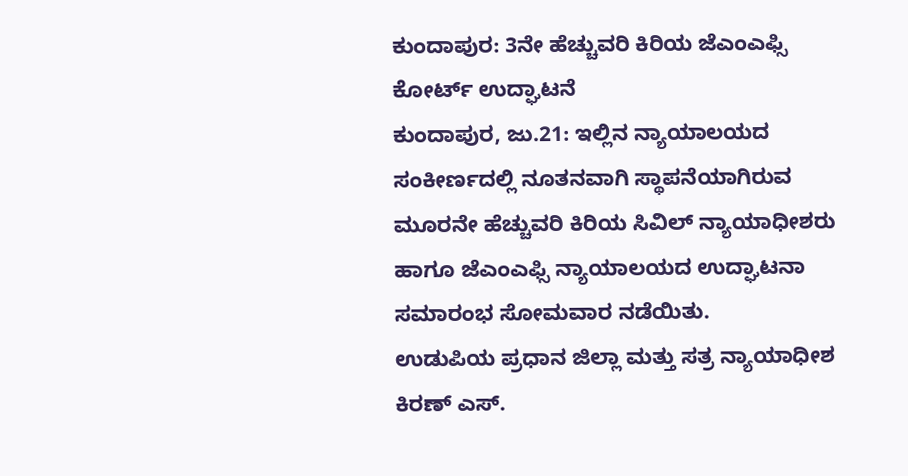ಕುಂದಾಪುರ: 3ನೇ ಹೆಚ್ಚುವರಿ ಕಿರಿಯ ಜೆಎಂಎಫ್ಸಿ ಕೋರ್ಟ್ ಉದ್ಘಾಟನೆ
ಕುಂದಾಪುರ, ಜು.21: ಇಲ್ಲಿನ ನ್ಯಾಯಾಲಯದ ಸಂಕೀರ್ಣದಲ್ಲಿ ನೂತನವಾಗಿ ಸ್ಥಾಪನೆಯಾಗಿರುವ ಮೂರನೇ ಹೆಚ್ಚುವರಿ ಕಿರಿಯ ಸಿವಿಲ್ ನ್ಯಾಯಾಧೀಶರು ಹಾಗೂ ಜೆಎಂಎಫ್ಸಿ ನ್ಯಾಯಾಲಯದ ಉದ್ಘಾಟನಾ ಸಮಾರಂಭ ಸೋಮವಾರ ನಡೆಯಿತು.
ಉಡುಪಿಯ ಪ್ರಧಾನ ಜಿಲ್ಲಾ ಮತ್ತು ಸತ್ರ ನ್ಯಾಯಾಧೀಶ ಕಿರಣ್ ಎಸ್.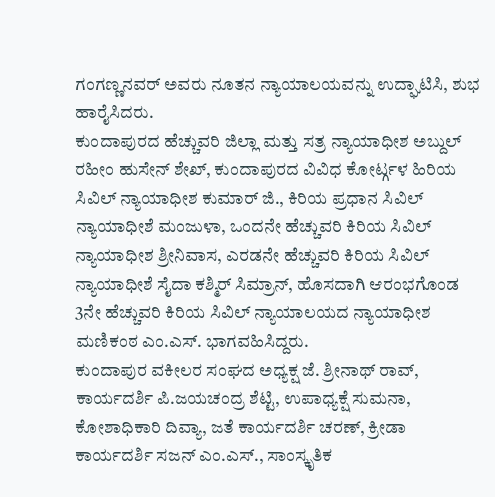ಗಂಗಣ್ಣನವರ್ ಅವರು ನೂತನ ನ್ಯಾಯಾಲಯವನ್ನು ಉದ್ಘಾಟಿಸಿ, ಶುಭ ಹಾರೈಸಿದರು.
ಕುಂದಾಪುರದ ಹೆಚ್ಚುವರಿ ಜಿಲ್ಲಾ ಮತ್ತು ಸತ್ರ ನ್ಯಾಯಾಧೀಶ ಅಬ್ದುಲ್ ರಹೀಂ ಹುಸೇನ್ ಶೇಖ್, ಕುಂದಾಪುರದ ವಿವಿಧ ಕೋರ್ಟ್ಗಳ ಹಿರಿಯ ಸಿವಿಲ್ ನ್ಯಾಯಾಧೀಶ ಕುಮಾರ್ ಜಿ., ಕಿರಿಯ ಪ್ರಧಾನ ಸಿವಿಲ್ ನ್ಯಾಯಾಧೀಶೆ ಮಂಜುಳಾ, ಒಂದನೇ ಹೆಚ್ಚುವರಿ ಕಿರಿಯ ಸಿವಿಲ್ ನ್ಯಾಯಾಧೀಶ ಶ್ರೀನಿವಾಸ, ಎರಡನೇ ಹೆಚ್ಚುವರಿ ಕಿರಿಯ ಸಿವಿಲ್ ನ್ಯಾಯಾಧೀಶೆ ಸೈದಾ ಕಶ್ಮಿರ್ ಸಿಮ್ರಾನ್, ಹೊಸದಾಗಿ ಆರಂಭಗೊಂಡ 3ನೇ ಹೆಚ್ಚುವರಿ ಕಿರಿಯ ಸಿವಿಲ್ ನ್ಯಾಯಾಲಯದ ನ್ಯಾಯಾಧೀಶ ಮಣಿಕಂಠ ಎಂ.ಎಸ್. ಭಾಗವಹಿಸಿದ್ದರು.
ಕುಂದಾಪುರ ವಕೀಲರ ಸಂಘದ ಅಧ್ಯಕ್ಷ ಜೆ. ಶ್ರೀನಾಥ್ ರಾವ್, ಕಾರ್ಯದರ್ಶಿ ಪಿ.ಜಯಚಂದ್ರ ಶೆಟ್ಟಿ, ಉಪಾಧ್ಯಕ್ಷೆ ಸುಮನಾ, ಕೋಶಾಧಿಕಾರಿ ದಿವ್ಯಾ, ಜತೆ ಕಾರ್ಯದರ್ಶಿ ಚರಣ್, ಕ್ರೀಡಾ ಕಾರ್ಯದರ್ಶಿ ಸಜನ್ ಎಂ.ಎಸ್., ಸಾಂಸ್ಕೃತಿಕ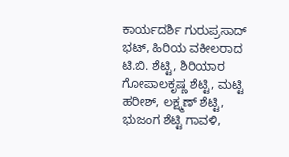ಕಾರ್ಯದರ್ಶಿ ಗುರುಪ್ರಸಾದ್ ಭಟ್, ಹಿರಿಯ ವಕೀಲರಾದ ಟಿ.ಬಿ. ಶೆಟ್ಟಿ, ಶಿರಿಯಾರ ಗೋಪಾಲಕೃಷ್ಣ ಶೆಟ್ಟಿ, ಮಟ್ಟಿ ಹರೀಶ್, ಲಕ್ಷ್ಮಣ್ ಶೆಟ್ಟಿ, ಭುಜಂಗ ಶೆಟ್ಟಿ ಗಾವಳಿ,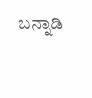ಬನ್ನಾಡಿ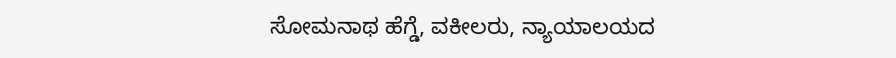ಸೋಮನಾಥ ಹೆಗ್ಡೆ, ವಕೀಲರು, ನ್ಯಾಯಾಲಯದ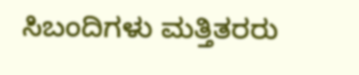ಸಿಬಂದಿಗಳು ಮತ್ತಿತರರು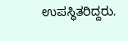ಉಪಸ್ಥಿತರಿದ್ದರು.